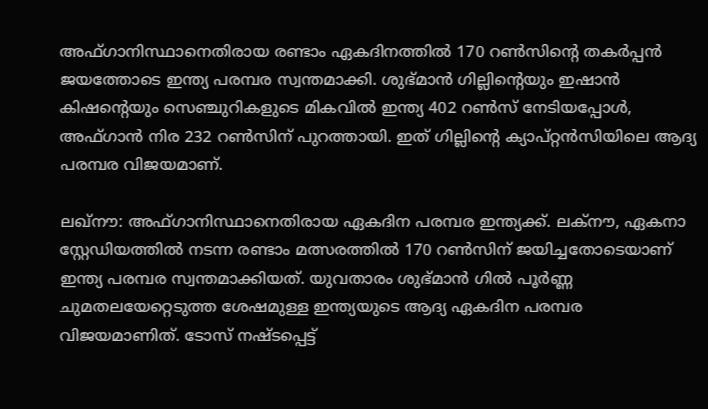അഫ്ഗാനിസ്ഥാനെതിരായ രണ്ടാം ഏകദിനത്തിൽ 170 റൺസിന്റെ തകർപ്പൻ ജയത്തോടെ ഇന്ത്യ പരമ്പര സ്വന്തമാക്കി. ശുഭ്മാൻ ഗില്ലിന്റെയും ഇഷാൻ കിഷന്റെയും സെഞ്ചുറികളുടെ മികവിൽ ഇന്ത്യ 402 റൺസ് നേടിയപ്പോൾ, അഫ്ഗാൻ നിര 232 റൺസിന് പുറത്തായി. ഇത് ഗില്ലിന്റെ ക്യാപ്റ്റൻസിയിലെ ആദ്യ പരമ്പര വിജയമാണ്.

ലഖ്നൗ: അഫ്ഗാനിസ്ഥാനെതിരായ ഏകദിന പരമ്പര ഇന്ത്യക്ക്. ലക്‌നൗ, ഏകനാ സ്റ്റേഡിയത്തില്‍ നടന്ന രണ്ടാം മത്സരത്തില്‍ 170 റണ്‍സിന് ജയിച്ചതോടെയാണ് ഇന്ത്യ പരമ്പര സ്വന്തമാക്കിയത്. യുവതാരം ശുഭ്മാന്‍ ഗില്‍ പൂര്‍ണ്ണ ചുമതലയേറ്റെടുത്ത ശേഷമുള്ള ഇന്ത്യയുടെ ആദ്യ ഏകദിന പരമ്പര വിജയമാണിത്. ടോസ് നഷ്ടപ്പെട്ട്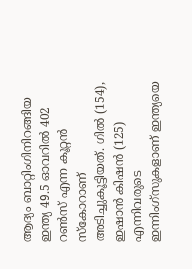ആദ്യം ബാറ്റിംഗിനിറങ്ങിയ ഇന്ത്യ 49.5 ഓവറില്‍ 402 റണ്‍സ് എന്ന കൂറ്റന്‍ സ്‌കോറാണ് അടിച്ചുകൂട്ടിയത്. ഗില്‍ (154), ഇഷാന്‍ കിഷന്‍ (125) എന്നിവരുടെ ഇന്നിംഗ്‌സുകളാണ് ഇന്ത്യയെ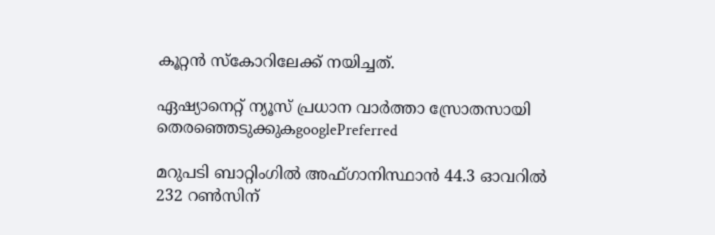കൂറ്റന്‍ സ്‌കോറിലേക്ക് നയിച്ചത്.

ഏഷ്യാനെറ്റ് ന്യൂസ് പ്രധാന വാർത്താ സ്രോതസായി തെരഞ്ഞെടുക്കുകgooglePreferred

മറുപടി ബാറ്റിംഗില്‍ അഫ്ഗാനിസ്ഥാന്‍ 44.3 ഓവറില്‍ 232 റണ്‍സിന്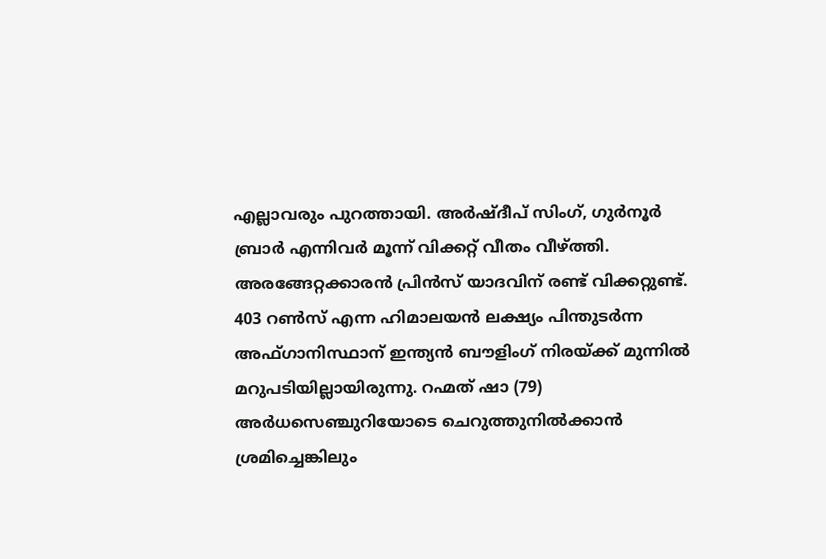എല്ലാവരും പുറത്തായി. അര്‍ഷ്ദീപ് സിംഗ്, ഗുര്‍നൂര്‍ ബ്രാര്‍ എന്നിവര്‍ മൂന്ന് വിക്കറ്റ് വീതം വീഴ്ത്തി. അരങ്ങേറ്റക്കാരന്‍ പ്രിന്‍സ് യാദവിന് രണ്ട് വിക്കറ്റുണ്ട്. 403 റണ്‍സ് എന്ന ഹിമാലയന്‍ ലക്ഷ്യം പിന്തുടര്‍ന്ന അഫ്ഗാനിസ്ഥാന് ഇന്ത്യന്‍ ബൗളിംഗ് നിരയ്ക്ക് മുന്നില്‍ മറുപടിയില്ലായിരുന്നു. റഹ്മത് ഷാ (79) അര്‍ധസെഞ്ചുറിയോടെ ചെറുത്തുനില്‍ക്കാന്‍ ശ്രമിച്ചെങ്കിലും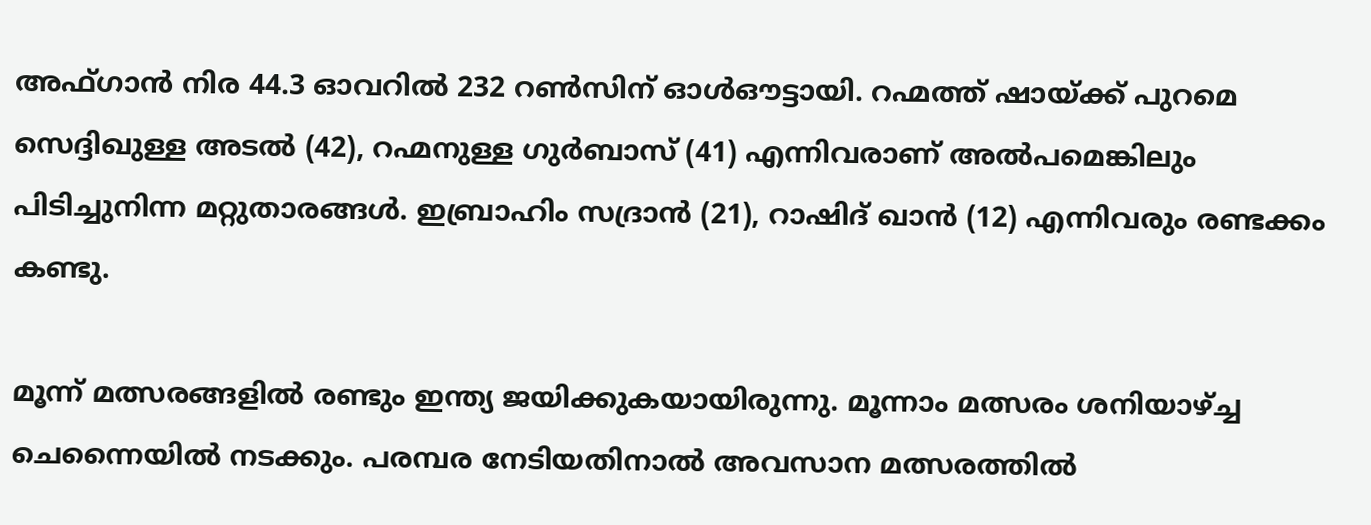അഫ്ഗാന്‍ നിര 44.3 ഓവറില്‍ 232 റണ്‍സിന് ഓള്‍ഔട്ടായി. റഹ്മത്ത് ഷായ്ക്ക് പുറമെ സെദ്ദിഖുള്ള അടല്‍ (42), റഹ്മനുള്ള ഗുര്‍ബാസ് (41) എന്നിവരാണ് അല്‍പമെങ്കിലും പിടിച്ചുനിന്ന മറ്റുതാരങ്ങള്‍. ഇബ്രാഹിം സദ്രാന്‍ (21), റാഷിദ് ഖാന്‍ (12) എന്നിവരും രണ്ടക്കം കണ്ടു.

മൂന്ന് മത്സരങ്ങളില്‍ രണ്ടും ഇന്ത്യ ജയിക്കുകയായിരുന്നു. മൂന്നാം മത്സരം ശനിയാഴ്ച്ച ചെന്നൈയില്‍ നടക്കും. പരമ്പര നേടിയതിനാല്‍ അവസാന മത്സരത്തില്‍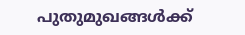പുതുമുഖങ്ങള്‍ക്ക്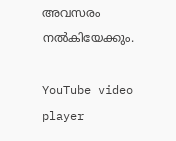അവസരം നല്‍കിയേക്കും.

YouTube video player